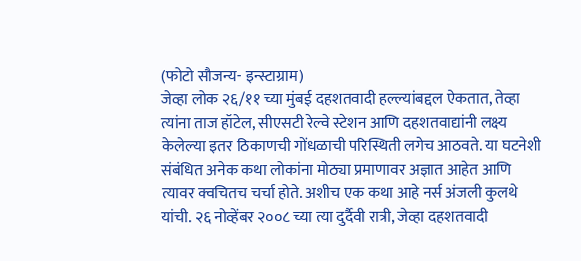(फोटो सौजन्य- इन्स्टाग्राम)
जेव्हा लोक २६/११ च्या मुंबई दहशतवादी हल्ल्यांबद्दल ऐकतात, तेव्हा त्यांना ताज हॉटेल, सीएसटी रेल्वे स्टेशन आणि दहशतवाद्यांनी लक्ष्य केलेल्या इतर ठिकाणची गोंधळाची परिस्थिती लगेच आठवते. या घटनेशी संबंधित अनेक कथा लोकांना मोठ्या प्रमाणावर अज्ञात आहेत आणि त्यावर क्वचितच चर्चा होते. अशीच एक कथा आहे नर्स अंजली कुलथे यांची. २६ नोव्हेंबर २००८ च्या त्या दुर्दैवी रात्री, जेव्हा दहशतवादी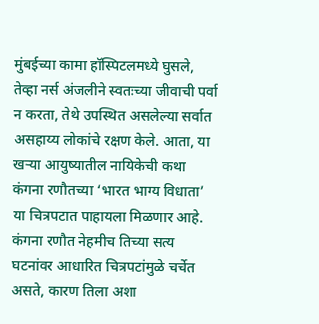मुंबईच्या कामा हॉस्पिटलमध्ये घुसले, तेव्हा नर्स अंजलीने स्वतःच्या जीवाची पर्वा न करता, तेथे उपस्थित असलेल्या सर्वात असहाय्य लोकांचे रक्षण केले. आता, या खऱ्या आयुष्यातील नायिकेची कथा कंगना रणौतच्या ‘भारत भाग्य विधाता’ या चित्रपटात पाहायला मिळणार आहे.
कंगना रणौत नेहमीच तिच्या सत्य घटनांवर आधारित चित्रपटांमुळे चर्चेत असते, कारण तिला अशा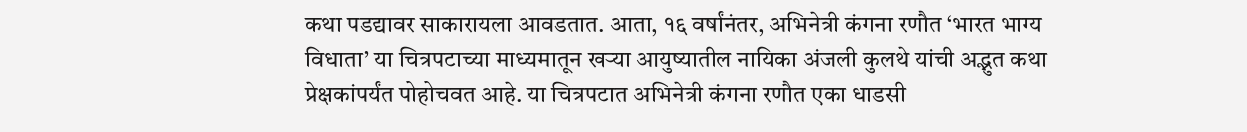कथा पडद्यावर साकारायला आवडतात. आता, १६ वर्षांनंतर, अभिनेत्री कंगना रणौत ‘भारत भाग्य विधाता’ या चित्रपटाच्या माध्यमातून खऱ्या आयुष्यातील नायिका अंजली कुलथे यांची अद्भुत कथा प्रेक्षकांपर्यंत पोहोचवत आहे. या चित्रपटात अभिनेत्री कंगना रणौत एका धाडसी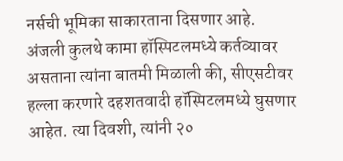नर्सची भूमिका साकारताना दिसणार आहे.
अंजली कुलथे कामा हॉस्पिटलमध्ये कर्तव्यावर असताना त्यांना बातमी मिळाली की, सीएसटीवर हल्ला करणारे दहशतवादी हॉस्पिटलमध्ये घुसणार आहेत. त्या दिवशी, त्यांनी २०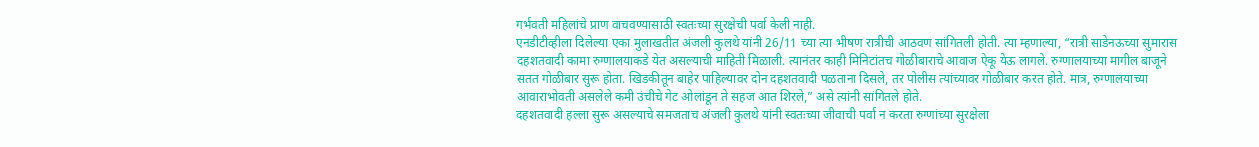गर्भवती महिलांचे प्राण वाचवण्यासाठी स्वतःच्या सुरक्षेची पर्वा केली नाही.
एनडीटीव्हीला दिलेल्या एका मुलाखतीत अंजली कुलथे यांनी 26/11 च्या त्या भीषण रात्रीची आठवण सांगितली होती. त्या म्हणाल्या, “रात्री साडेनऊच्या सुमारास दहशतवादी कामा रुग्णालयाकडे येत असल्याची माहिती मिळाली. त्यानंतर काही मिनिटांतच गोळीबाराचे आवाज ऐकू येऊ लागले. रुग्णालयाच्या मागील बाजूने सतत गोळीबार सुरू होता. खिडकीतून बाहेर पाहिल्यावर दोन दहशतवादी पळताना दिसले, तर पोलीस त्यांच्यावर गोळीबार करत होते. मात्र, रुग्णालयाच्या आवाराभोवती असलेले कमी उंचीचे गेट ओलांडून ते सहज आत शिरले,” असे त्यांनी सांगितले होते.
दहशतवादी हल्ला सुरू असल्याचे समजताच अंजली कुलथे यांनी स्वतःच्या जीवाची पर्वा न करता रुग्णांच्या सुरक्षेला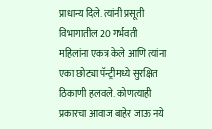प्राधान्य दिले. त्यांनी प्रसूती विभागातील 20 गर्भवती महिलांना एकत्र केले आणि त्यांना एका छोट्या पॅन्ट्रीमध्ये सुरक्षित ठिकाणी हलवले. कोणत्याही प्रकारचा आवाज बाहेर जाऊ नये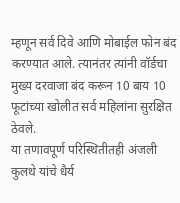म्हणून सर्व दिवे आणि मोबाईल फोन बंद करण्यात आले. त्यानंतर त्यांनी वॉर्डचा मुख्य दरवाजा बंद करून 10 बाय 10 फूटांच्या खोलीत सर्व महिलांना सुरक्षित ठेवले.
या तणावपूर्ण परिस्थितीतही अंजली कुलथे यांचे धैर्य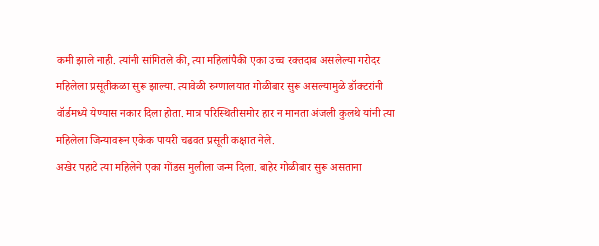कमी झाले नाही. त्यांनी सांगितले की, त्या महिलांपैकी एका उच्च रक्तदाब असलेल्या गरोदर महिलेला प्रसूतीकळा सुरू झाल्या. त्यावेळी रुग्णालयात गोळीबार सुरू असल्यामुळे डॉक्टरांनी वॉर्डमध्ये येण्यास नकार दिला होता. मात्र परिस्थितीसमोर हार न मानता अंजली कुलथे यांनी त्या महिलेला जिन्यावरून एकेक पायरी चढवत प्रसूती कक्षात नेले.
अखेर पहाटे त्या महिलेने एका गोंडस मुलीला जन्म दिला. बाहेर गोळीबार सुरू असताना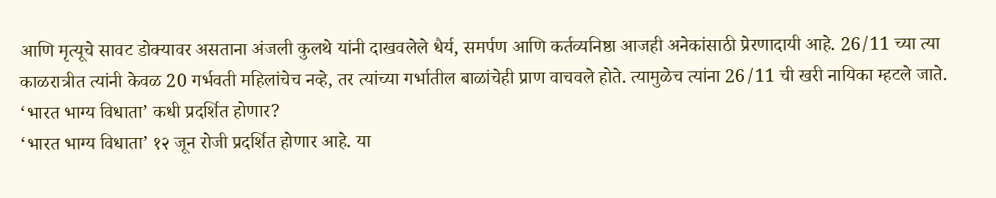आणि मृत्यूचे सावट डोक्यावर असताना अंजली कुलथे यांनी दाखवलेले धैर्य, समर्पण आणि कर्तव्यनिष्ठा आजही अनेकांसाठी प्रेरणादायी आहे. 26/11 च्या त्या काळरात्रीत त्यांनी केवळ 20 गर्भवती महिलांचेच नव्हे, तर त्यांच्या गर्भातील बाळांचेही प्राण वाचवले होते. त्यामुळेच त्यांना 26/11 ची खरी नायिका म्हटले जाते.
‘भारत भाग्य विधाता’ कधी प्रदर्शित होणार?
‘भारत भाग्य विधाता’ १२ जून रोजी प्रदर्शित होणार आहे. या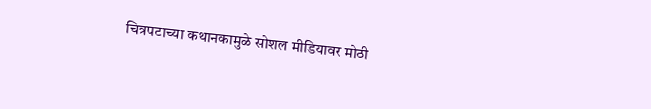चित्रपटाच्या कथानकामुळे सोशल मीडियावर मोठी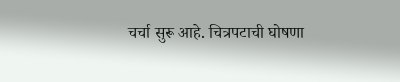चर्चा सुरू आहे. चित्रपटाची घोषणा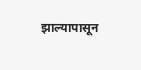झाल्यापासून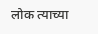लोक त्याच्या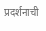प्रदर्शनाची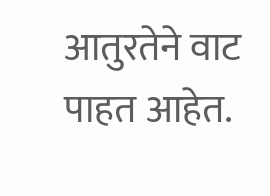आतुरतेने वाट पाहत आहेत.